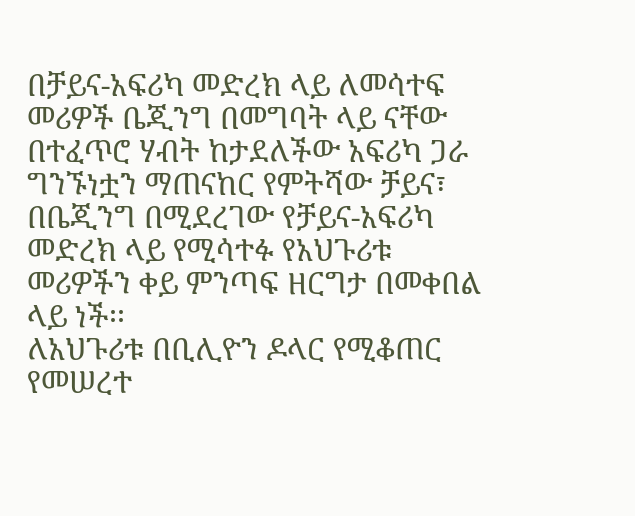በቻይና-አፍሪካ መድረክ ላይ ለመሳተፍ መሪዎች ቤጂንግ በመግባት ላይ ናቸው
በተፈጥሮ ሃብት ከታደለችው አፍሪካ ጋራ ግንኙነቷን ማጠናከር የምትሻው ቻይና፣ በቤጂንግ በሚደረገው የቻይና-አፍሪካ መድረክ ላይ የሚሳተፉ የአህጉሪቱ መሪዎችን ቀይ ምንጣፍ ዘርግታ በመቀበል ላይ ነች፡፡
ለአህጉሪቱ በቢሊዮን ዶላር የሚቆጠር የመሠረተ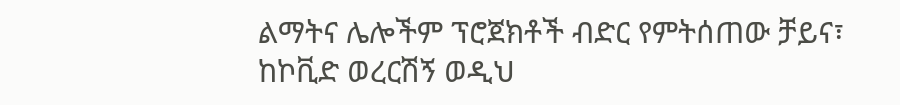ልማትና ሌሎችም ፕሮጀክቶች ብድር የምትሰጠው ቻይና፣ ከኮቪድ ወረርሽኝ ወዲህ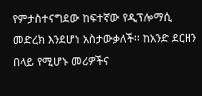የምታስተናግደው ከፍተኛው የዲፕሎማሲ መድረክ እንደሆነ አስታውቃለች፡፡ ከአንድ ደርዘን በላይ የሚሆኑ መሪዎችና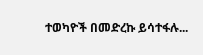ተወካዮች በመድረኩ ይሳተፋሉ...